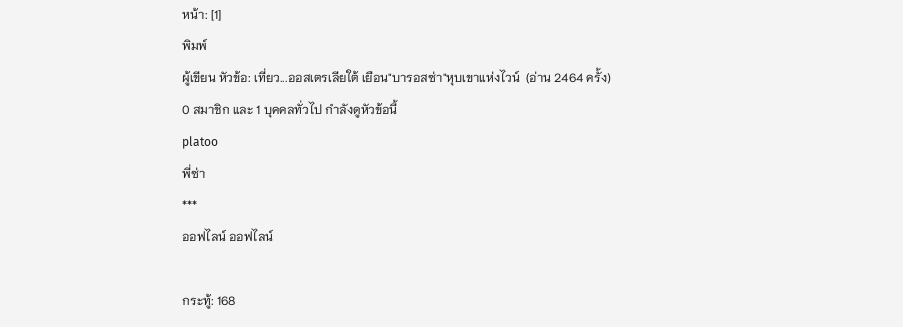หน้า: [1]
พิมพ์
ผู้เขียน หัวข้อ: เที่ยว...ออสเตรเลียใต้ เยือน"บารอสซ่า"หุบเขาแห่งไวน์  (อ่าน 2464 ครั้ง)
0 สมาชิก และ 1 บุคคลทั่วไป กำลังดูหัวข้อนี้
platoo
พี่ซ่า
***
ออฟไลน์ ออฟไลน์

กระทู้: 168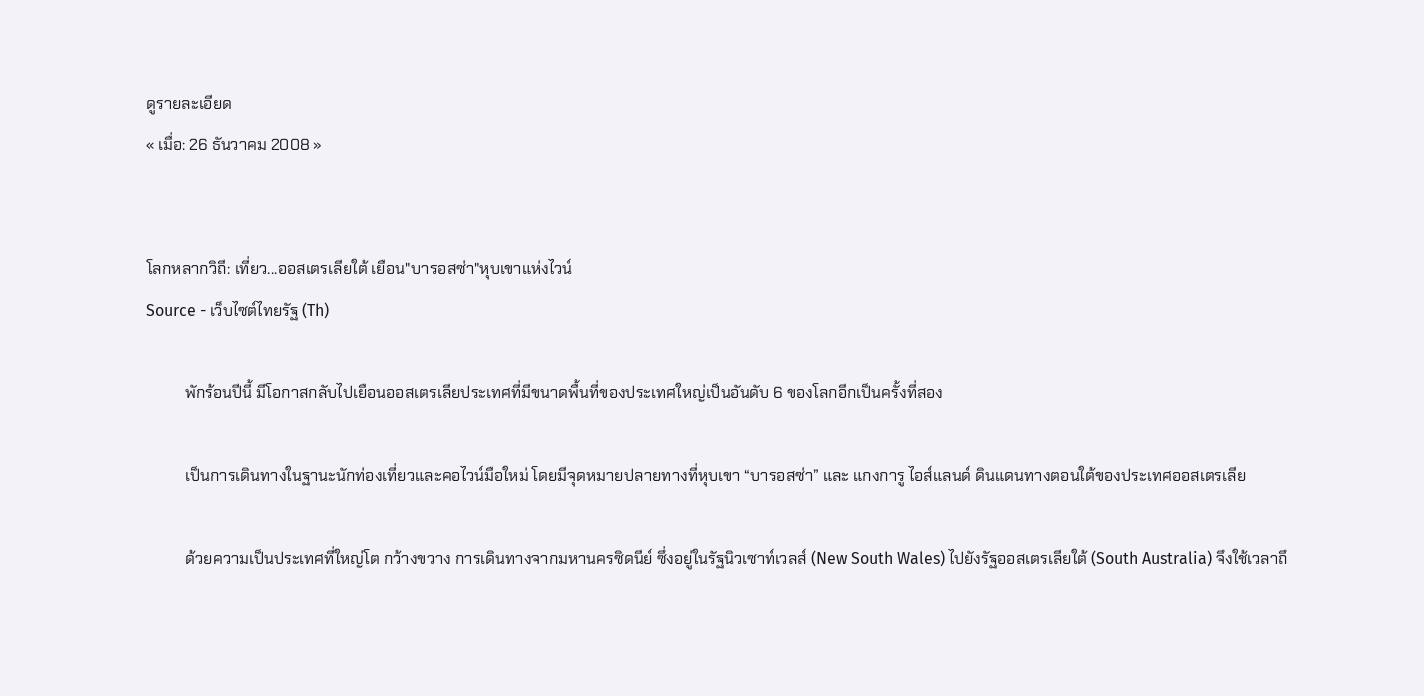ดูรายละเอียด
« เมื่อ: 26 ธันวาคม 2008 »


โลกหลากวิถี: เที่ยว...ออสเตรเลียใต้ เยือน"บารอสซ่า"หุบเขาแห่งไวน์
Source - เว็บไซต์ไทยรัฐ (Th)

          พักร้อนปีนี้ มีโอกาสกลับไปเยือนออสเตรเลียประเทศที่มีขนาดพื้นที่ของประเทศใหญ่เป็นอันดับ 6 ของโลกอีกเป็นครั้งที่สอง

          เป็นการเดินทางในฐานะนักท่องเที่ยวและคอไวน์มือใหม่ โดยมีจุดหมายปลายทางที่หุบเขา “บารอสซ่า” และ แกงการู ไอส์แลนด์ ดินแดนทางตอนใต้ของประเทศออสเตรเลีย

          ด้วยความเป็นประเทศที่ใหญ่โต กว้างขวาง การเดินทางจากมหานครซิดนีย์ ซึ่งอยู่ในรัฐนิวเซาท์เวลส์ (New South Wales) ไปยังรัฐออสเตรเลียใต้ (South Australia) จึงใช้เวลาถึ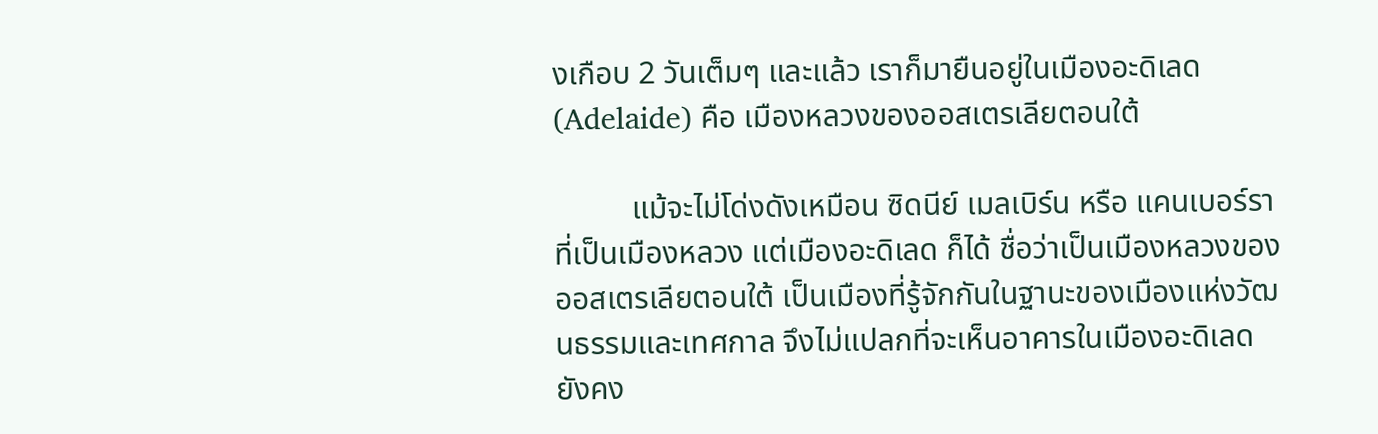งเกือบ 2 วันเต็มๆ และแล้ว เราก็มายืนอยู่ในเมืองอะดิเลด (Adelaide) คือ เมืองหลวงของออสเตรเลียตอนใต้

          แม้จะไม่โด่งดังเหมือน ซิดนีย์ เมลเบิร์น หรือ แคนเบอร์รา ที่เป็นเมืองหลวง แต่เมืองอะดิเลด ก็ได้ ชื่อว่าเป็นเมืองหลวงของออสเตรเลียตอนใต้ เป็นเมืองที่รู้จักกันในฐานะของเมืองแห่งวัฒนธรรมและเทศกาล จึงไม่แปลกที่จะเห็นอาคารในเมืองอะดิเลด ยังคง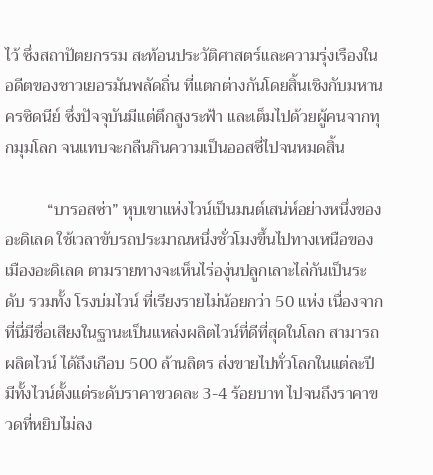ไว้ ซึ่งสถาปัตยกรรม สะท้อนประวัติศาสตร์และความรุ่งเรืองในอดีตของชาวเยอรมันพลัดถิ่น ที่แตกต่างกันโดยสิ้นเชิงกับมหานครซิดนีย์ ซึ่งปัจจุบันมีแต่ตึกสูงระฟ้า และเต็มไปด้วยผู้คนจากทุกมุมโลก จนแทบจะกลืนกินความเป็นออสซี่ไปจนหมดสิ้น

          “บารอสซ่า” หุบเขาแห่งไวน์เป็นมนต์เสน่ห์อย่างหนึ่งของอะดิเลด ใช้เวลาขับรถประมาณหนึ่งชั่วโมงขึ้นไปทางเหนือของเมืองอะดิเลด ตามรายทางจะเห็นไร่องุ่นปลูกเลาะไล่กันเป็นระดับ รวมทั้ง โรงบ่มไวน์ ที่เรียงรายไม่น้อยกว่า 50 แห่ง เนื่องจากที่นี่มีชื่อเสียงในฐานะเป็นแหล่งผลิตไวน์ที่ดีที่สุดในโลก สามารถผลิตไวน์ ได้ถึงเกือบ 500 ล้านลิตร ส่งขายไปทั่วโลกในแต่ละปี มีทั้งไวน์ตั้งแต่ระดับราคาขวดละ 3-4 ร้อยบาท ไปจนถึงราคาขวดที่หยิบไม่ลง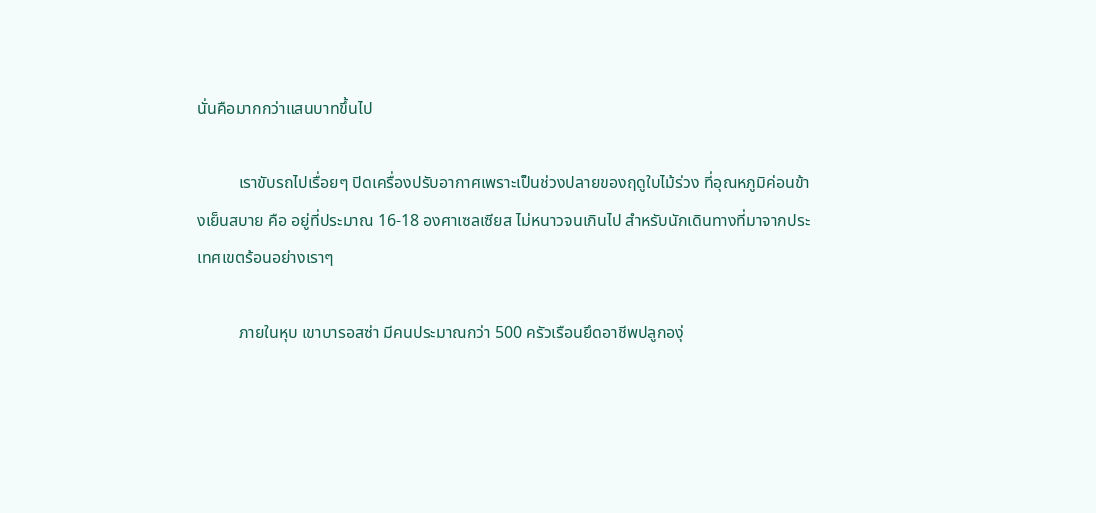นั่นคือมากกว่าแสนบาทขึ้นไป

          เราขับรถไปเรื่อยๆ ปิดเครื่องปรับอากาศเพราะเป็นช่วงปลายของฤดูใบไม้ร่วง ที่อุณหภูมิค่อนข้างเย็นสบาย คือ อยู่ที่ประมาณ 16-18 องศาเซลเซียส ไม่หนาวจนเกินไป สำหรับนักเดินทางที่มาจากประเทศเขตร้อนอย่างเราๆ

          ภายในหุบ เขาบารอสซ่า มีคนประมาณกว่า 500 ครัวเรือนยึดอาชีพปลูกองุ่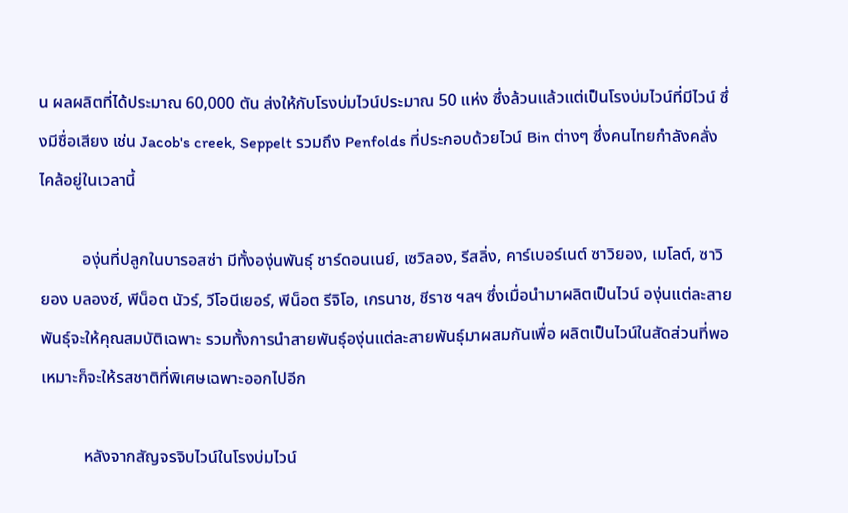น ผลผลิตที่ได้ประมาณ 60,000 ตัน ส่งให้กับโรงบ่มไวน์ประมาณ 50 แห่ง ซึ่งล้วนแล้วแต่เป็นโรงบ่มไวน์ที่มีไวน์ ซึ่งมีชื่อเสียง เช่น Jacob's creek, Seppelt รวมถึง Penfolds ที่ประกอบด้วยไวน์ Bin ต่างๆ ซึ่งคนไทยกำลังคลั่งไคล้อยู่ในเวลานี้

          องุ่นที่ปลูกในบารอสซ่า มีทั้งองุ่นพันธุ์ ชาร์ดอนเนย์, เซวิลอง, รีสลิ่ง, คาร์เบอร์เนต์ ซาวิยอง, เมโลต์, ซาวิยอง บลองซ์, พีน็อต นัวร์, วีโอนีเยอร์, พีน็อต รีจิโอ, เกรนาช, ชีราซ ฯลฯ ซึ่งเมื่อนำมาผลิตเป็นไวน์ องุ่นแต่ละสายพันธุ์จะให้คุณสมบัติเฉพาะ รวมทั้งการนำสายพันธุ์องุ่นแต่ละสายพันธุ์มาผสมกันเพื่อ ผลิตเป็นไวน์ในสัดส่วนที่พอเหมาะก็จะให้รสชาติที่พิเศษเฉพาะออกไปอีก

          หลังจากสัญจรจิบไวน์ในโรงบ่มไวน์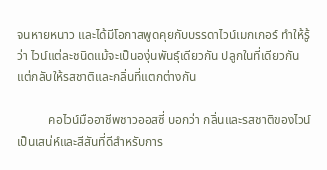จนหายหนาว และได้มีโอกาสพูดคุยกับบรรดาไวน์เมกเกอร์ ทำให้รู้ว่า ไวน์แต่ละชนิดแม้จะเป็นองุ่นพันธุ์เดียวกัน ปลูกในที่เดียวกัน แต่กลับให้รสชาติและกลิ่นที่แตกต่างกัน

          คอไวน์มืออาชีพชาวออสซี่ บอกว่า กลิ่นและรสชาติของไวน์ เป็นเสน่ห์และสีสันที่ดีสำหรับการ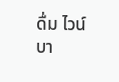ดื่ม ไวน์บา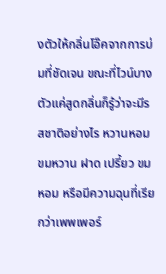งตัวให้กลิ่นโอ๊คจากการบ่มที่ชัดเจน ขณะที่ไวน์บางตัวแค่สูดกลิ่นก็รู้ว่าจะมีรสชาติอย่างไร หวานหอม ขมหวาน ฝาด เปรี้ยว ขมหอม หรือมีความฉุนที่เรียกว่าเพพเพอร์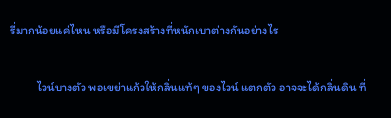รี่มากน้อยแค่ไหน หรือมีโครงสร้างที่หนักเบาต่างกันอย่างไร

          ไวน์บางตัว พอเขย่าแก้วให้กลิ่นแท้ๆ ของไวน์ แตกตัว อาจจะได้กลิ่นดิน ที่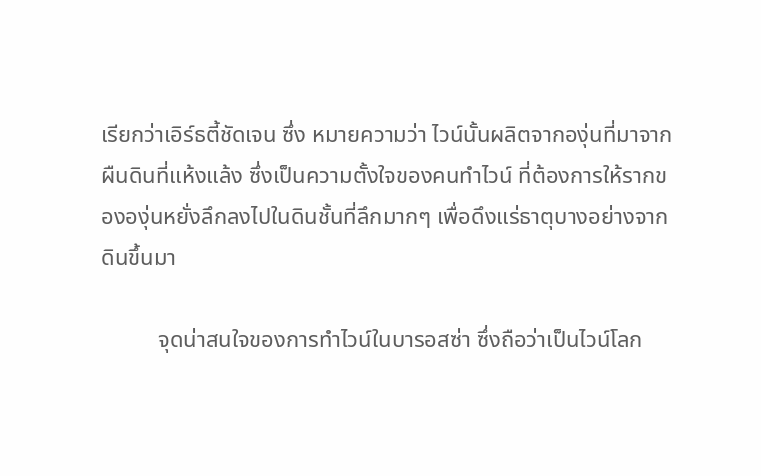เรียกว่าเอิร์ธตี้ชัดเจน ซึ่ง หมายความว่า ไวน์นั้นผลิตจากองุ่นที่มาจากผืนดินที่แห้งแล้ง ซึ่งเป็นความตั้งใจของคนทำไวน์ ที่ต้องการให้รากขององุ่นหยั่งลึกลงไปในดินชั้นที่ลึกมากๆ เพื่อดึงแร่ธาตุบางอย่างจากดินขึ้นมา

          จุดน่าสนใจของการทำไวน์ในบารอสซ่า ซึ่งถือว่าเป็นไวน์โลก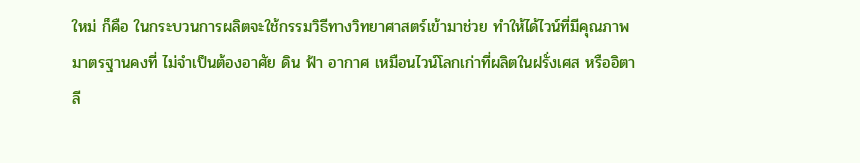ใหม่ ก็คือ ในกระบวนการผลิตจะใช้กรรมวิธีทางวิทยาศาสตร์เข้ามาช่วย ทำให้ได้ไวน์ที่มีคุณภาพมาตรฐานคงที่ ไม่จำเป็นต้องอาศัย ดิน ฟ้า อากาศ เหมือนไวน์โลกเก่าที่ผลิตในฝรั่งเศส หรืออิตาลี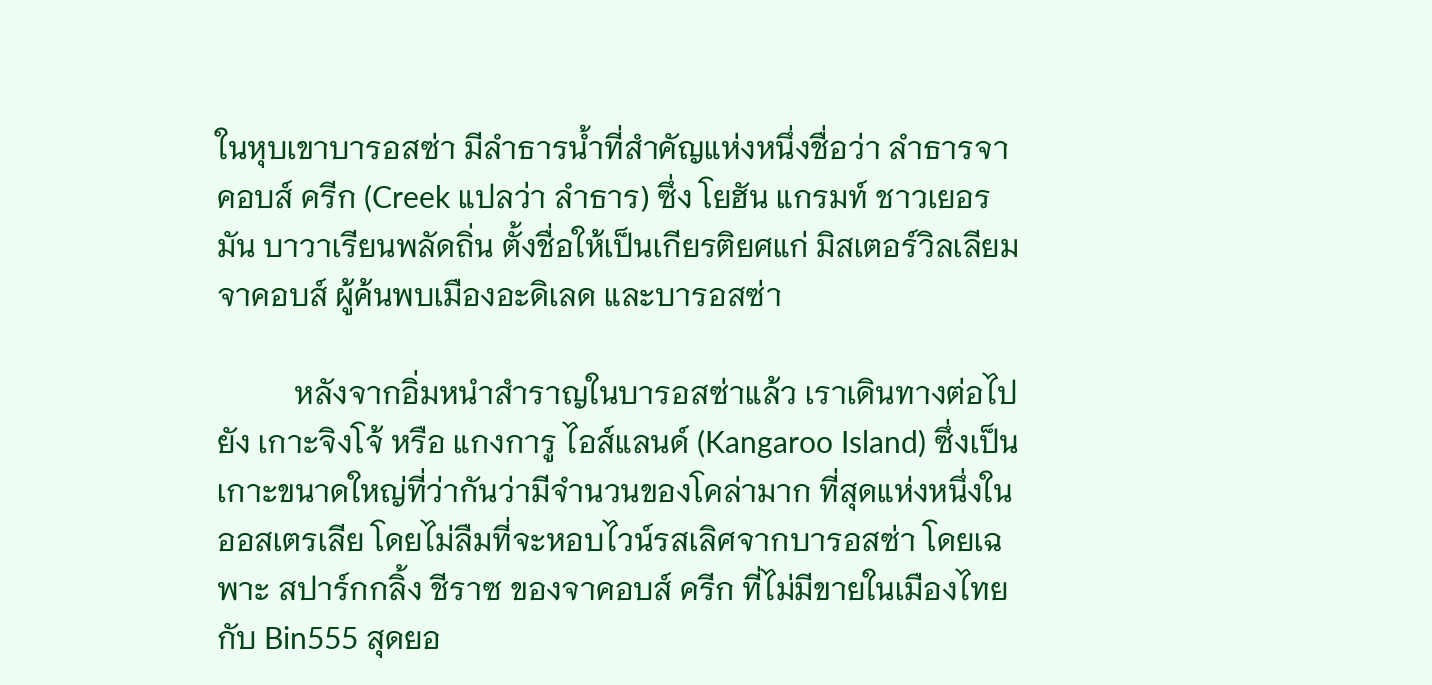ในหุบเขาบารอสซ่า มีลำธารน้ำที่สำคัญแห่งหนึ่งชื่อว่า ลำธารจาคอบส์ ครีก (Creek แปลว่า ลำธาร) ซึ่ง โยฮัน แกรมท์ ชาวเยอรมัน บาวาเรียนพลัดถิ่น ตั้งชื่อให้เป็นเกียรติยศแก่ มิสเตอร์วิลเลียม จาคอบส์ ผู้ค้นพบเมืองอะดิเลด และบารอสซ่า

          หลังจากอิ่มหนำสำราญในบารอสซ่าแล้ว เราเดินทางต่อไปยัง เกาะจิงโจ้ หรือ แกงการู ไอส์แลนด์ (Kangaroo Island) ซึ่งเป็นเกาะขนาดใหญ่ที่ว่ากันว่ามีจำนวนของโคล่ามาก ที่สุดแห่งหนึ่งในออสเตรเลีย โดยไม่ลืมที่จะหอบไวน์รสเลิศจากบารอสซ่า โดยเฉพาะ สปาร์กกลิ้ง ชีราซ ของจาคอบส์ ครีก ที่ไม่มีขายในเมืองไทย กับ Bin555 สุดยอ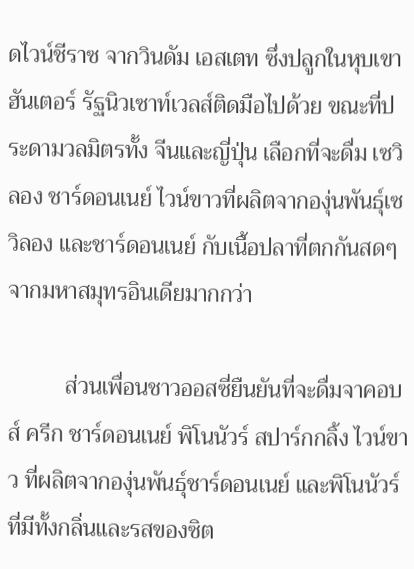ดไวน์ชีราซ จากวินดัม เอสเตท ซึ่งปลูกในหุบเขาฮันเตอร์ รัฐนิวเซาท์เวลส์ติดมือไปด้วย ขณะที่ประดามวลมิตรทั้ง จีนและญี่ปุ่น เลือกที่จะดื่ม เซวิลอง ชาร์ดอนเนย์ ไวน์ขาวที่ผลิตจากองุ่นพันธุ์เซวิลอง และชาร์ดอนเนย์ กับเนื้อปลาที่ตกกันสดๆ จากมหาสมุทรอินเดียมากกว่า

          ส่วนเพื่อนชาวออสซี่ยืนยันที่จะดื่มจาคอบส์ ครีก ชาร์ดอนเนย์ พิโนนัวร์ สปาร์กกลิ้ง ไวน์ขาว ที่ผลิตจากองุ่นพันธุ์ชาร์ดอนเนย์ และพิโนนัวร์ ที่มีทั้งกลิ่นและรสของซิต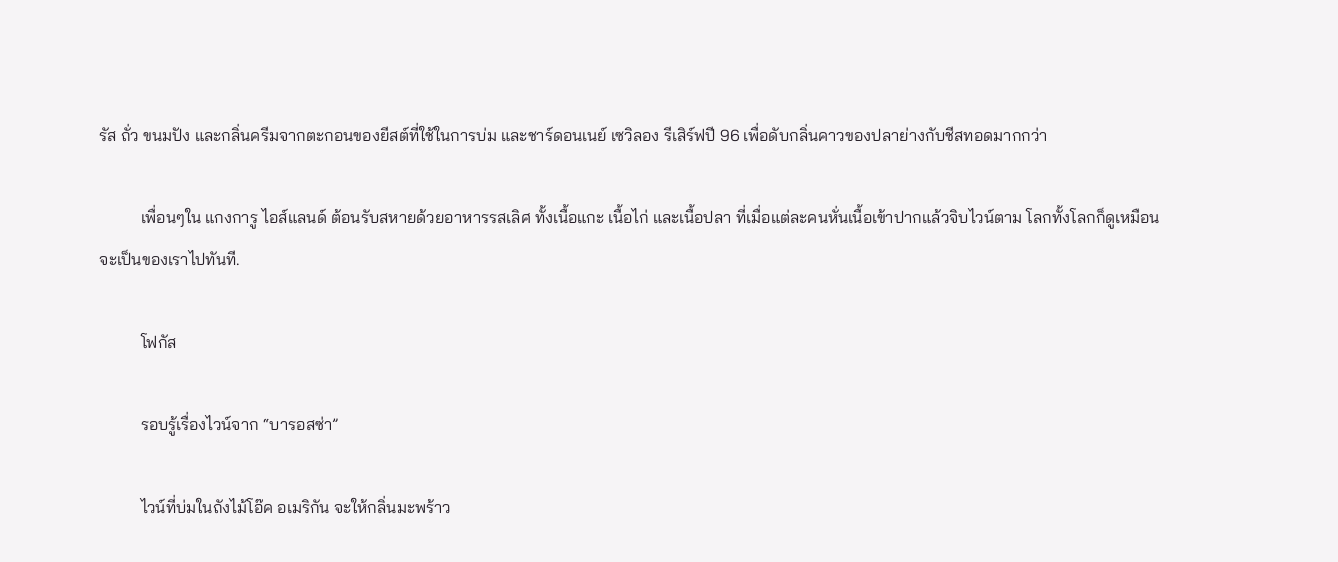รัส ถั่ว ขนมปัง และกลิ่นครีมจากตะกอนของยีสต์ที่ใช้ในการบ่ม และชาร์ดอนเนย์ เซวิลอง รีเสิร์ฟปี 96 เพื่อดับกลิ่นคาวของปลาย่างกับชีสทอดมากกว่า

          เพื่อนๆใน แกงการู ไอส์แลนด์ ต้อนรับสหายด้วยอาหารรสเลิศ ทั้งเนื้อแกะ เนื้อไก่ และเนื้อปลา ที่เมื่อแต่ละคนหั่นเนื้อเข้าปากแล้วจิบไวน์ตาม โลกทั้งโลกก็ดูเหมือนจะเป็นของเราไปทันที.

          โฟกัส

          รอบรู้เรื่องไวน์จาก “บารอสซ่า”

          ไวน์ที่บ่มในถังไม้โอ๊ค อเมริกัน จะให้กลิ่นมะพร้าว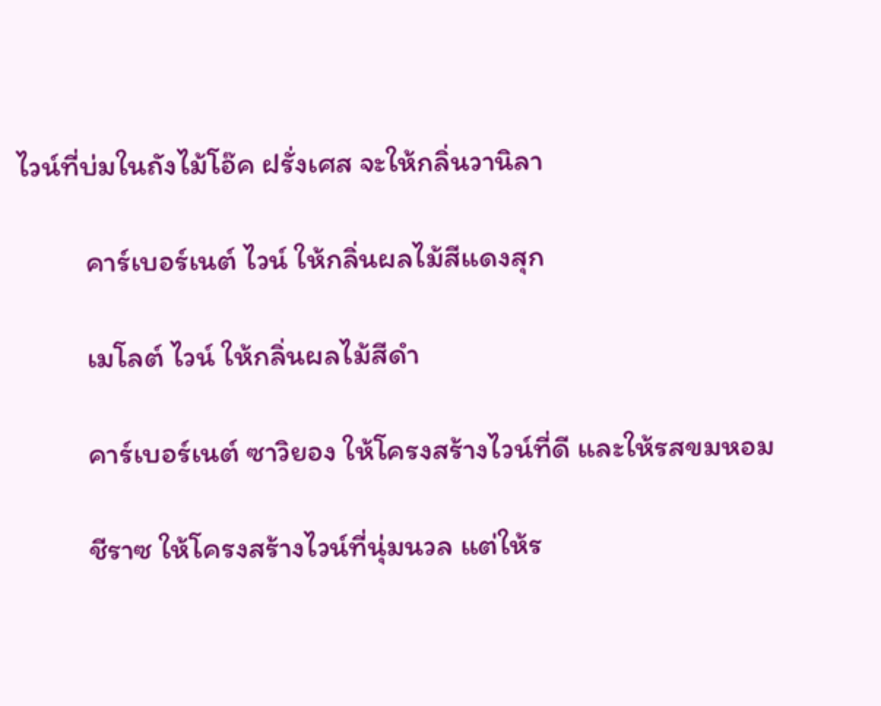ไวน์ที่บ่มในถังไม้โอ๊ค ฝรั่งเศส จะให้กลิ่นวานิลา

          คาร์เบอร์เนต์ ไวน์ ให้กลิ่นผลไม้สีแดงสุก

          เมโลต์ ไวน์ ให้กลิ่นผลไม้สีดำ

          คาร์เบอร์เนต์ ซาวิยอง ให้โครงสร้างไวน์ที่ดี และให้รสขมหอม

          ชีราซ ให้โครงสร้างไวน์ที่นุ่มนวล แต่ให้ร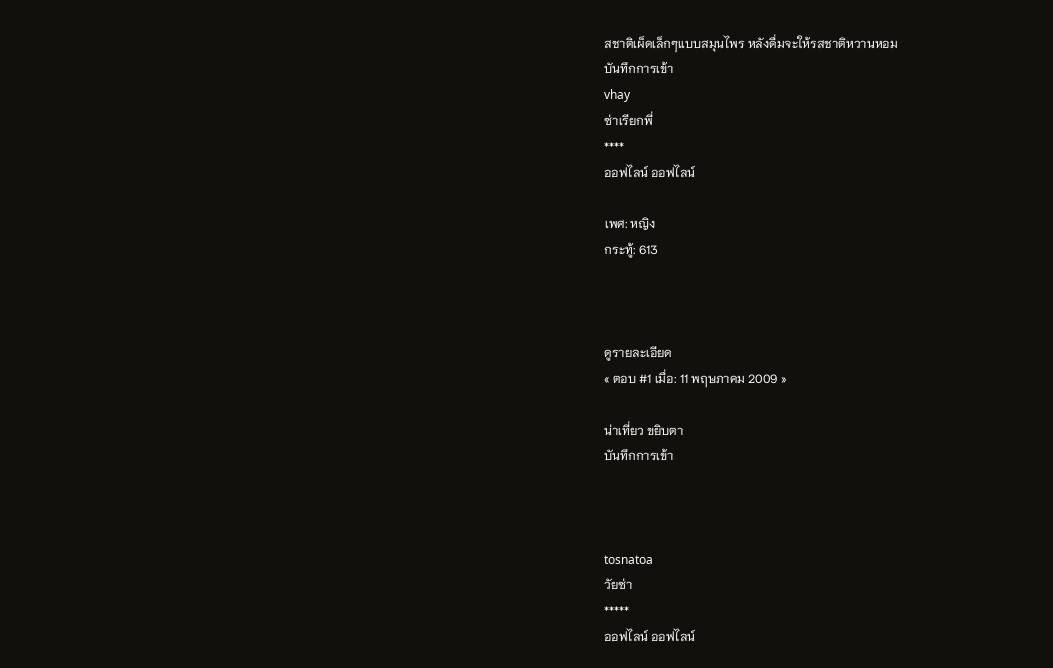สชาติเผ็ดเล็กๆแบบสมุนไพร หลังดื่มจะให้รสชาติหวานหอม
บันทึกการเข้า
vhay
ซ่าเรียกพี่
****
ออฟไลน์ ออฟไลน์

เพศ: หญิง
กระทู้: 613



ดูรายละเอียด
« ตอบ #1 เมื่อ: 11 พฤษภาคม 2009 »

น่าเที่ยว ขยิบตา
บันทึกการเข้า



tosnatoa
วัยซ่า
*****
ออฟไลน์ ออฟไลน์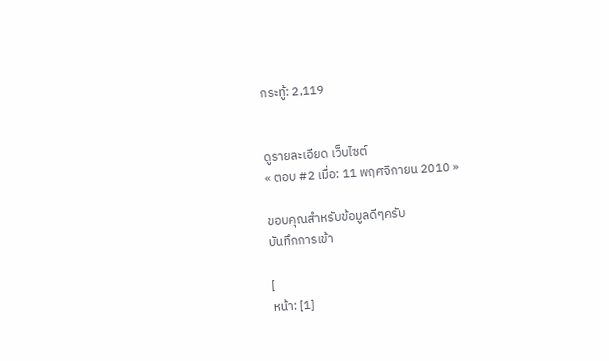กระทู้: 2,119


ดูรายละเอียด เว็บไซต์
« ตอบ #2 เมื่อ: 11 พฤศจิกายน 2010 »

ขอบคุณสำหรับข้อมูลดีๆครับ
บันทึกการเข้า

[
หน้า: [1]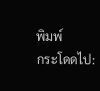พิมพ์
กระโดดไป: